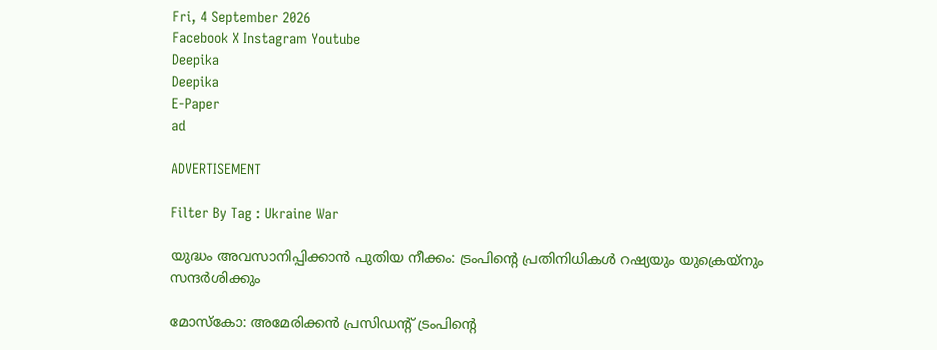Fri, 4 September 2026
Facebook X Instagram Youtube
Deepika
Deepika
E-Paper
ad

ADVERTISEMENT

Filter By Tag : Ukraine War

യുദ്ധം അവസാനിപ്പിക്കാൻ പുതിയ നീക്കം: ട്രംപിന്‍റെ പ്രതിനിധികൾ റഷ്യയും യുക്രെയ്നും സന്ദർശിക്കും

മോസ്കോ: അമേരിക്കൻ പ്രസിഡന്‍റ് ട്രംപിന്‍റെ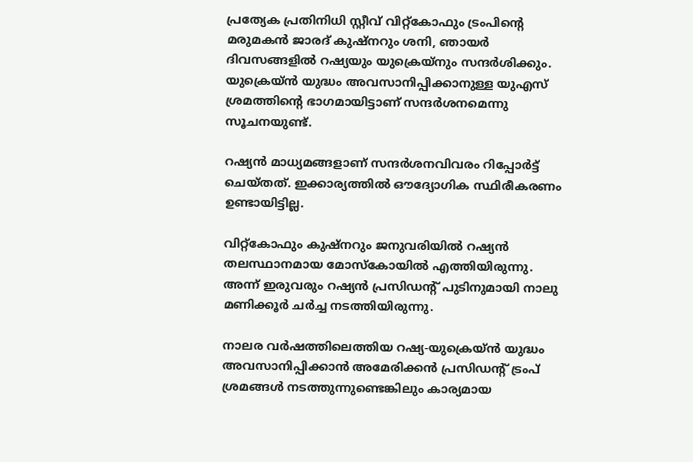പ്രത്യേക പ്രതിനിധി സ്റ്റീവ് വിറ്റ്കോഫും ട്രംപിന്‍റെ മരുമകൻ ജാരദ് കുഷ്നറും ശനി, ഞായർ ദിവസങ്ങളിൽ റഷ്യയും യുക്രെയ്നും സന്ദർശിക്കും. യുക്രെയ്ൻ യുദ്ധം അവസാനിപ്പിക്കാനുള്ള യുഎസ് ശ്രമത്തിന്‍റെ ഭാഗമായിട്ടാണ് സന്ദർശനമെന്നു സൂചനയുണ്ട്.

റഷ്യൻ മാധ്യമങ്ങളാണ് സന്ദർശനവിവരം റിപ്പോർട്ട് ചെയ്തത്. ഇക്കാര്യത്തിൽ ഔദ്യോഗിക സ്ഥിരീകരണം ഉണ്ടായിട്ടില്ല.

വിറ്റ്കോഫും കുഷ്നറും ജനുവരിയിൽ റഷ്യൻ തലസ്ഥാനമായ മോസ്കോയിൽ എത്തിയിരുന്നു. അന്ന് ഇരുവരും റഷ്യൻ പ്രസിഡന്‍റ് പുടിനുമായി നാലു മണിക്കൂർ ചർച്ച നടത്തിയിരുന്നു.

നാലര വർഷത്തിലെത്തിയ റഷ്യ-യുക്രെയ്ൻ യുദ്ധം അവസാനിപ്പിക്കാൻ അമേരിക്കൻ പ്രസിഡന്‍റ് ട്രംപ് ശ്രമങ്ങൾ നടത്തുന്നുണ്ടെങ്കിലും കാര്യമായ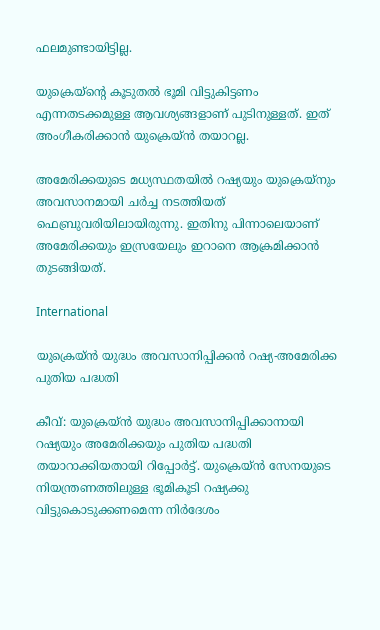ഫലമുണ്ടായിട്ടില്ല.

യുക്രെയ്ന്‍റെ കൂടുതൽ ഭൂമി വിട്ടുകിട്ടണം എന്നതടക്കമുള്ള ആവശ്യങ്ങളാണ് പുടിനുള്ളത്. ഇത് അംഗീകരിക്കാൻ യുക്രെയ്ൻ തയാറല്ല.

അമേരിക്കയുടെ മധ്യസ്ഥതയിൽ റഷ്യയും യുക്രെയ്നും അവസാനമായി ചർച്ച നടത്തിയത് ഫെബ്രുവരിയിലായിരുന്നു. ഇതിനു പിന്നാലെയാണ് അമേരിക്കയും ഇസ്രയേലും ഇറാനെ ആക്രമിക്കാൻ തുടങ്ങിയത്.

International

യുക്രെയ്ൻ യുദ്ധം അവസാനിപ്പിക്കൻ റഷ്യ-അമേരിക്ക പുതിയ പദ്ധതി

കീവ്: യുക്രെയ്ൻ യുദ്ധം അവസാനിപ്പിക്കാനായി റഷ്യയും അമേരിക്കയും പുതിയ പദ്ധതി തയാറാക്കിയതായി റിപ്പോർട്ട്. യുക്രെയ്ൻ സേനയുടെ നിയന്ത്രണത്തിലുള്ള ഭൂമികൂടി റഷ്യക്കു വിട്ടുകൊടുക്കണമെന്ന നിർദേശം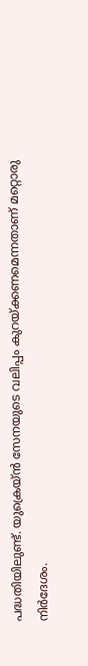പദ്ധതിയിലുണ്ട്. യുക്രെയ്ൻ സേനയുടെ വലിപ്പം കുറയ്ക്കണമെന്നതാണ് മറ്റൊരു നിർദേശം.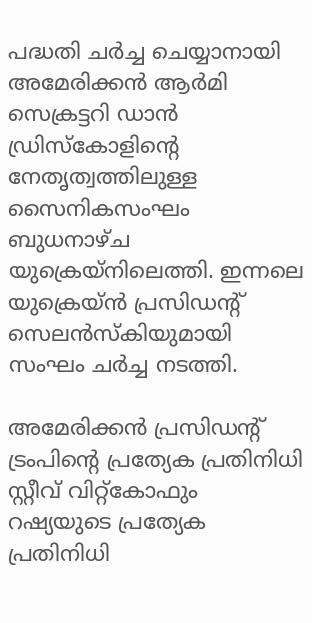പദ്ധതി ചർച്ച ചെയ്യാനായി അമേരിക്കൻ ആർമി സെക്രട്ടറി ഡാൻ ഡ്രിസ്കോളിന്‍റെ നേതൃത്വത്തിലുള്ള സൈനികസംഘം ബുധനാഴ്ച യുക്രെയ്നിലെത്തി. ഇന്നലെ യുക്രെയ്ൻ പ്രസിഡന്‍റ് സെലൻസ്കിയുമായി സംഘം ചർച്ച നടത്തി.

അമേരിക്കൻ പ്രസിഡന്‍റ് ട്രംപിന്‍റെ പ്രത്യേക പ്രതിനിധി സ്റ്റീവ് വിറ്റ്കോഫും റഷ്യയുടെ പ്രത്യേക പ്രതിനിധി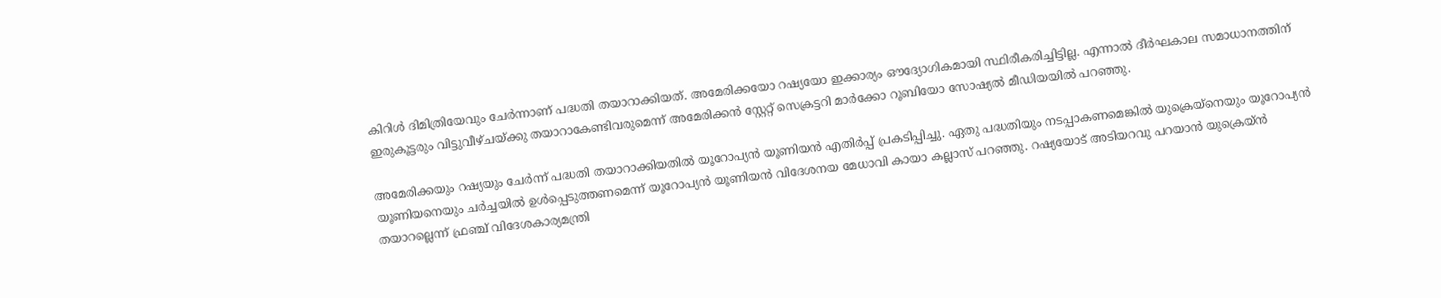കിറിൾ ദിമിത്രിയേവും ചേർന്നാണ് പദ്ധതി തയാറാക്കിയത്. അമേരിക്കയോ റഷ്യയോ ഇക്കാര്യം ഔദ്യോഗികമായി സ്ഥിരീകരിച്ചിട്ടില്ല. എന്നാൽ ദീർഘകാല സമാധാനത്തിന് ഇരുകൂട്ടരും വിട്ടുവീഴ്ചയ്ക്കു തയാറാകേണ്ടിവരുമെന്ന് അമേരിക്കൻ സ്റ്റേറ്റ് സെക്രട്ടറി മാർക്കോ റൂബിയോ സോഷ്യൽ മീഡിയയിൽ പറഞ്ഞു.

അമേരിക്കയും റഷ്യയും ചേർന്ന് പദ്ധതി തയാറാക്കിയതിൽ യൂറോപ്യൻ യൂണിയൻ എതിർപ്പ് പ്രകടിപ്പിച്ചു. ഏതു പദ്ധതിയും നടപ്പാകണമെങ്കിൽ യുക്രെയ്നെയും യൂറോപ്യൻ യൂണിയനെയും ചർച്ചയിൽ ഉൾപ്പെടുത്തണമെന്ന് യൂറോപ്യൻ യൂണിയൻ വിദേശനയ മേധാവി കായാ കല്ലാസ് പറഞ്ഞു. റഷ്യയോട് അടിയറവു പറയാൻ യുക്രെയ്ൻ തയാറല്ലെന്ന് ഫ്രഞ്ച് വിദേശകാര്യമന്ത്രി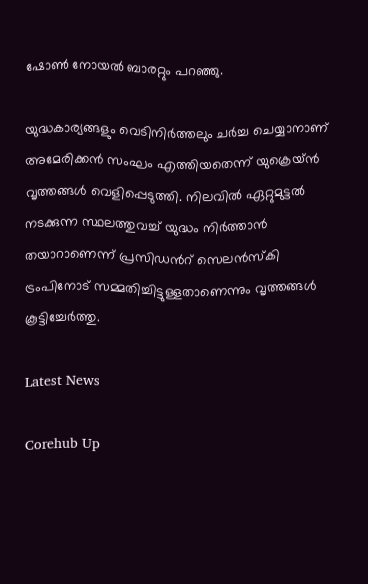ഷോൺ നോയൽ ബാരറ്റും പറഞ്ഞു.

യുദ്ധകാര്യങ്ങളും വെടിനിർത്തലും ചർച്ച ചെയ്യാനാണ് അമേരിക്കൻ സംഘം എത്തിയതെന്ന് യുക്രെയ്ൻ വൃത്തങ്ങൾ വെളിപ്പെടുത്തി. നിലവിൽ ഏറ്റുമുട്ടൽ നടക്കുന്ന സ്ഥലത്തുവച്ച് യുദ്ധം നിർത്താൻ തയാറാണെന്ന് പ്രസിഡന്‍റ് സെലൻസ്കി ട്രംപിനോട് സമ്മതിച്ചിട്ടുള്ളതാണെന്നും വൃത്തങ്ങൾ കൂട്ടിച്ചേർത്തു.

Latest News

Corehub Up